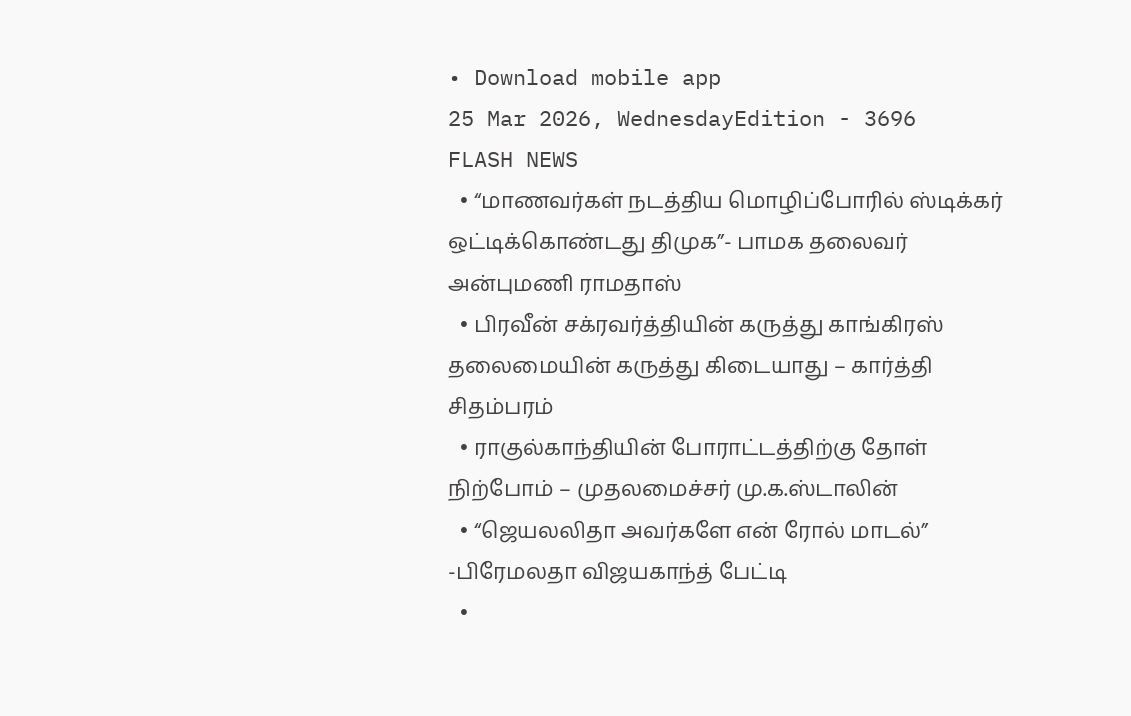• Download mobile app
25 Mar 2026, WednesdayEdition - 3696
FLASH NEWS
  • “மாணவர்கள் நடத்திய மொழிப்போரில் ஸ்டிக்கர் ஒட்டிக்கொண்டது திமுக”- பாமக தலைவர் அன்புமணி ராமதாஸ்
  • பிரவீன் சக்ரவர்த்தியின் கருத்து காங்கிரஸ் தலைமையின் கருத்து கிடையாது – கார்த்தி சிதம்பரம்
  • ராகுல்காந்தியின் போராட்டத்திற்கு தோள் நிற்போம் – முதலமைச்சர் மு.க.ஸ்டாலின்
  • “ஜெயலலிதா அவர்களே என் ரோல் மாடல்” -பிரேமலதா விஜயகாந்த் பேட்டி
  •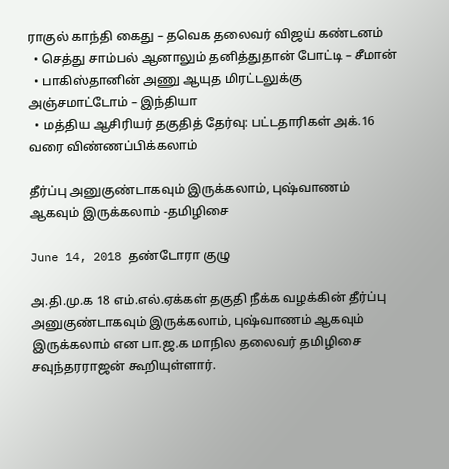ராகுல் காந்தி கைது – தவெக தலைவர் விஜய் கண்டனம்
  • செத்து சாம்பல் ஆனாலும் தனித்துதான் போட்டி – சீமான்
  • பாகிஸ்தானின் அணு ஆயுத மிரட்டலுக்கு அஞ்சமாட்டோம் – இந்தியா
  • மத்திய ஆசிரியர் தகுதித் தேர்வு: பட்டதாரிகள் அக்.16 வரை விண்ணப்பிக்கலாம்

தீர்ப்பு அனுகுண்டாகவும் இருக்கலாம், புஷ்வாணம் ஆகவும் இருக்கலாம் -தமிழிசை

June 14, 2018 தண்டோரா குழு

அ.தி.மு.க 18 எம்.எல்.ஏக்கள் தகுதி நீக்க வழக்கின் தீர்ப்பு அனுகுண்டாகவும் இருக்கலாம், புஷ்வாணம் ஆகவும் இருக்கலாம் என பா.ஜ.க மாநில தலைவர் தமிழிசை சவுந்தரராஜன் கூறியுள்ளார்.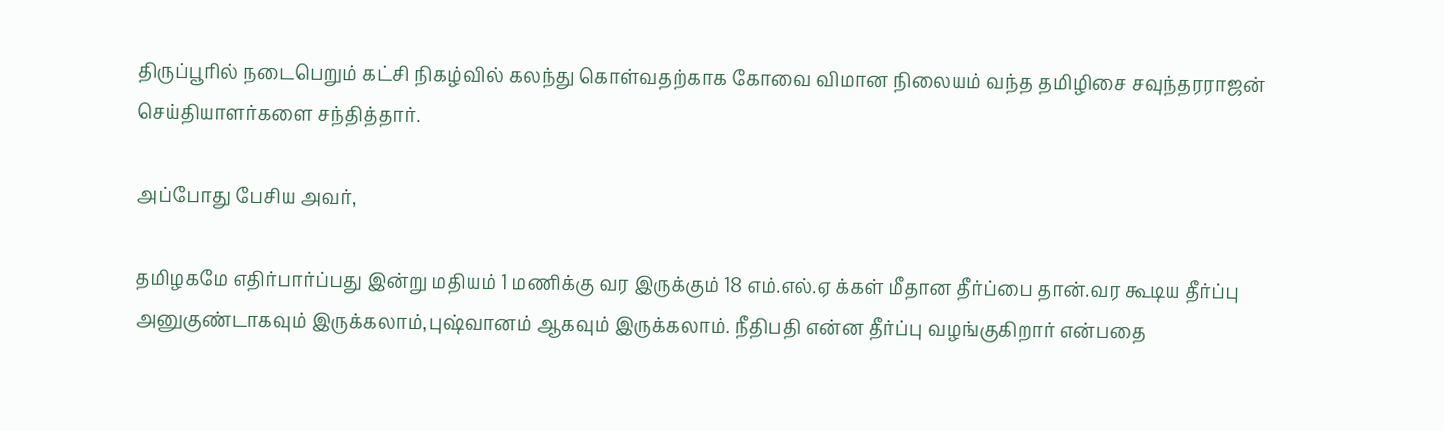திருப்பூரில் நடைபெறும் கட்சி நிகழ்வில் கலந்து கொள்வதற்காக கோவை விமான நிலையம் வந்த தமிழிசை சவுந்தரராஜன் செய்தியாளர்களை சந்தித்தார்.

அப்போது பேசிய அவர்,

தமிழகமே எதிர்பார்ப்பது இன்று மதியம் 1 மணிக்கு வர இருக்கும் 18 எம்.எல்.ஏ க்கள் மீதான தீர்ப்பை தான்.வர கூடிய தீர்ப்பு அனுகுண்டாகவும் இருக்கலாம்,புஷ்வானம் ஆகவும் இருக்கலாம். நீதிபதி என்ன தீர்ப்பு வழங்குகிறார் என்பதை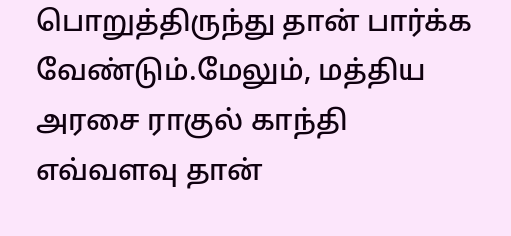பொறுத்திருந்து தான் பார்க்க வேண்டும்.மேலும், மத்திய அரசை ராகுல் காந்தி எவ்வளவு தான்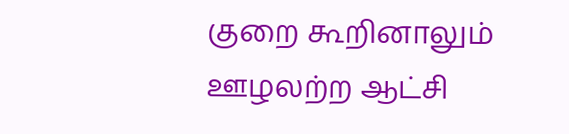குறை கூறினாலும் ஊழலற்ற ஆட்சி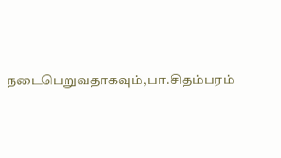நடைபெறுவதாகவும்,பா.சிதம்பரம்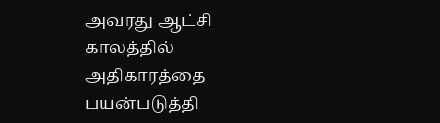அவரது ஆட்சி காலத்தில் அதிகாரத்தை பயன்படுத்தி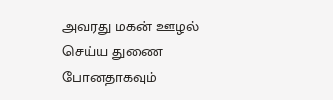அவரது மகன் ஊழல் செய்ய துணை போனதாகவும்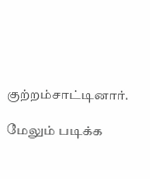குற்றம்சாட்டினார்.

மேலும் படிக்க